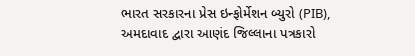ભારત સરકારના પ્રેસ ઇન્ફોર્મેશન બ્યુરો (PIB), અમદાવાદ દ્વારા આણંદ જિલ્લાના પત્રકારો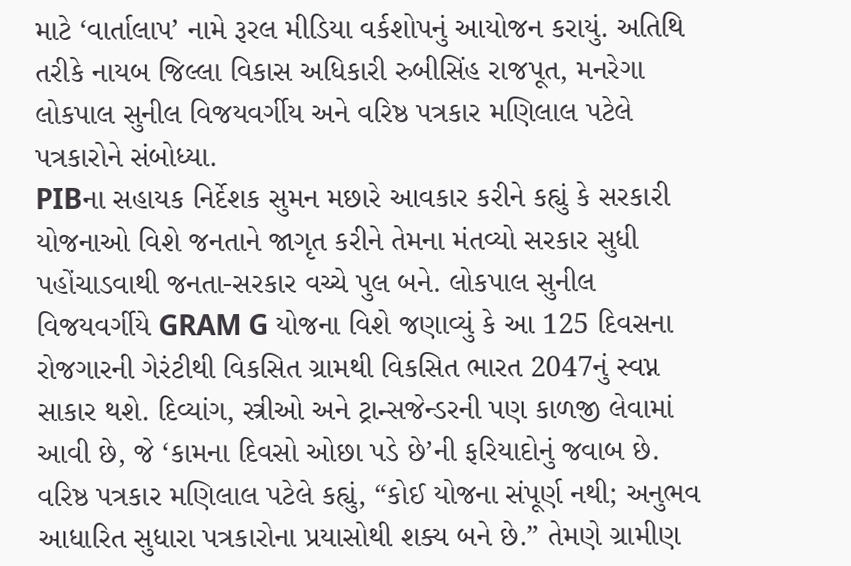માટે ‘વાર્તાલાપ’ નામે રૂરલ મીડિયા વર્કશોપનું આયોજન કરાયું. અતિથિ તરીકે નાયબ જિલ્લા વિકાસ અધિકારી રુબીસિંહ રાજપૂત, મનરેગા લોકપાલ સુનીલ વિજયવર્ગીય અને વરિષ્ઠ પત્રકાર મણિલાલ પટેલે પત્રકારોને સંબોધ્યા.
PIBના સહાયક નિર્દેશક સુમન મછારે આવકાર કરીને કહ્યું કે સરકારી યોજનાઓ વિશે જનતાને જાગૃત કરીને તેમના મંતવ્યો સરકાર સુધી પહોંચાડવાથી જનતા-સરકાર વચ્ચે પુલ બને. લોકપાલ સુનીલ વિજયવર્ગીયે GRAM G યોજના વિશે જણાવ્યું કે આ 125 દિવસના રોજગારની ગેરંટીથી વિકસિત ગ્રામથી વિકસિત ભારત 2047નું સ્વપ્ન સાકાર થશે. દિવ્યાંગ, સ્ત્રીઓ અને ટ્રાન્સજેન્ડરની પણ કાળજી લેવામાં આવી છે, જે ‘કામના દિવસો ઓછા પડે છે’ની ફરિયાદોનું જવાબ છે.
વરિષ્ઠ પત્રકાર મણિલાલ પટેલે કહ્યું, “કોઈ યોજના સંપૂર્ણ નથી; અનુભવ આધારિત સુધારા પત્રકારોના પ્રયાસોથી શક્ય બને છે.” તેમણે ગ્રામીણ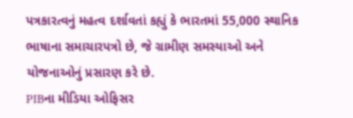પત્રકારત્વનું મહત્વ દર્શાવતાં કહ્યું કે ભારતમાં 55,000 સ્થાનિક ભાષાના સમાચારપત્રો છે, જે ગ્રામીણ સમસ્યાઓ અને યોજનાઓનું પ્રસારણ કરે છે.
PIBના મીડિયા ઓફિસર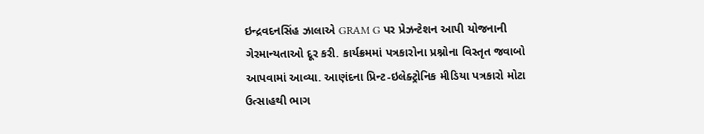ઇન્દ્રવદનસિંહ ઝાલાએ GRAM G પર પ્રેઝન્ટેશન આપી યોજનાની ગેરમાન્યતાઓ દૂર કરી. કાર્યક્રમમાં પત્રકારોના પ્રશ્નોના વિસ્તૃત જવાબો આપવામાં આવ્યા. આણંદના પ્રિન્ટ-ઇલેક્ટ્રોનિક મીડિયા પત્રકારો મોટા ઉત્સાહથી ભાગ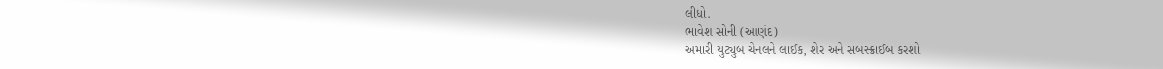લીધો.
ભાવેશ સોની (આણંદ)
અમારી યુટ્યુબ ચેનલને લાઈક, શેર અને સબસ્ક્રાઈબ કરશો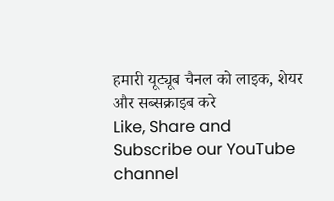हमारी यूट्यूब चैनल को लाइक, शेयर और सब्सक्राइब करे
Like, Share and Subscribe our YouTube channel